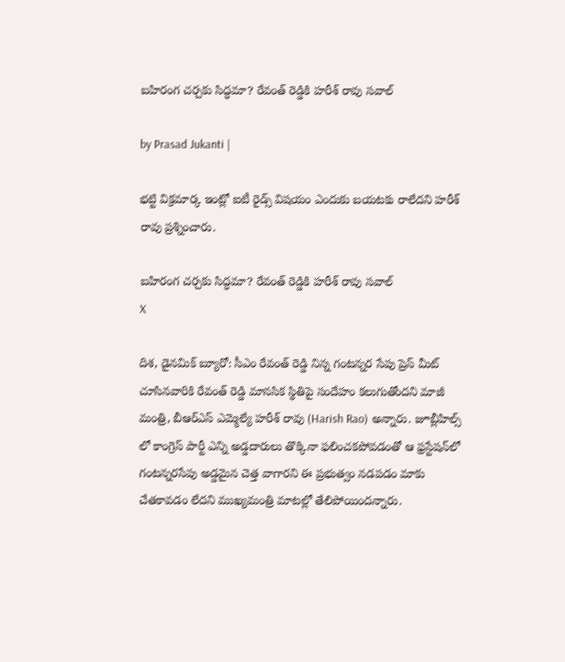బహిరంగ చర్చకు సిద్ధమా? రేవంత్ రెడ్డికి హరీశ్ రావు సవాల్

by Prasad Jukanti |

భట్టి విక్రమార్క ఇంట్లో ఐటీ రైడ్స్ విషయం ఎందుకు బయటకు రాలేదని హరీశ్ రావు ప్రశ్నించారు.

బహిరంగ చర్చకు సిద్ధమా? రేవంత్ రెడ్డికి హరీశ్ రావు సవాల్
X

దిశ, డైనమిక్ బ్యూరో: సీఎం రేవంత్ రెడ్డి నిన్న గంటన్నర సేపు ప్రెస్ మీట్ చూసినవారికి రేవంత్ రెడ్డి మానసిక స్థితిపై సందేహం కలుగుతోందని మాజీ మంత్రి, బీఆర్ఎస్ ఎమ్మెల్యే హరీశ్ రావు (Harish Rao) అన్నారు. జూబ్లీహిల్స్ లో కాంగ్రెస్ పార్టీ ఎన్ని అడ్డదారులు తొక్కినా ఫలించకపోవడంతో ఆ ఫ్రస్టేషన్‍లో గంటన్నరసేపు అడ్డమైన చెత్త వాగారని ఈ ప్రభుత్వం నడపడం మాకు చేతకావడం లేదని ముఖ్యమంత్రి మాటల్లో తేలిపోయిందన్నారు.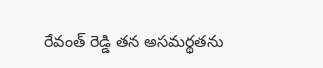రేవంత్ రెడ్డి తన అసమర్థతను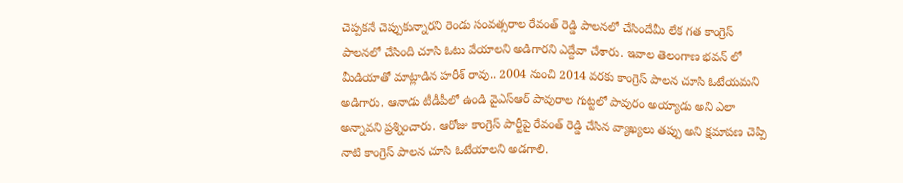చెప్పకనే చెప్పుకున్నారని రెండు సంవత్సరాల రేవంత్ రెడ్డి పాలనలో చేసిందేమీ లేక గత కాంగ్రెస్ పాలనలో చేసింది చూసి ఓటు వేయాలని అడిగారని ఎద్దేవా చేశారు. ఇవాల తెలంగాణ భవన్ లో మీడియాతో మాట్లాడిన హరీశ్ రావు.. 2004 నుంచి 2014 వరకు కాంగ్రెస్ పాలన చూసి ఓటేయమని అడిగారు. ఆనాడు టీడీపీలో ఉండి వైఎస్‍ఆర్ పావురాల గుట్టలో పావురం అయ్యాడు అని ఎలా అన్నావని ప్రశ్నించారు. ఆరోజు కాంగ్రెస్ పార్టీపై రేవంత్ రెడ్డి చేసిన వ్యాఖ్యలు తప్పు అని క్షమాపణ చెప్పి నాటి కాంగ్రెస్ పాలన చూసి ఓటేయాలని అడగాలి.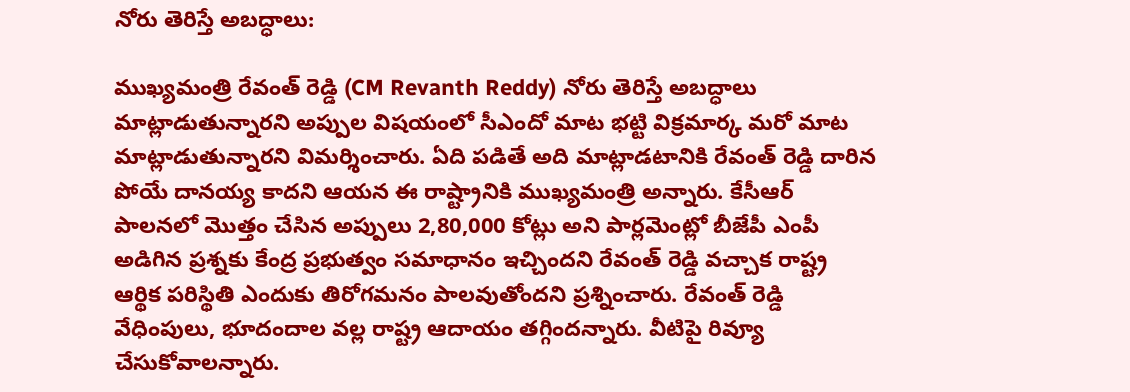నోరు తెరిస్తే అబద్ధాలు:

ముఖ్యమంత్రి రేవంత్ రెడ్డి (CM Revanth Reddy) నోరు తెరిస్తే అబద్ధాలు మాట్లాడుతున్నారని అప్పుల విషయంలో సీఎందో మాట భట్టి విక్రమార్క మరో మాట మాట్లాడుతున్నారని విమర్శించారు. ఏది పడితే అది మాట్లాడటానికి రేవంత్ రెడ్డి దారిన పోయే దానయ్య కాదని ఆయన ఈ రాష్ట్రానికి ముఖ్యమంత్రి అన్నారు. కేసీఆర్ పాలనలో మొత్తం చేసిన అప్పులు 2,80,000 కోట్లు అని పార్లమెంట్లో బీజేపీ ఎంపీ అడిగిన ప్రశ్నకు కేంద్ర ప్రభుత్వం సమాధానం ఇచ్చిందని రేవంత్ రెడ్డి వచ్చాక రాష్ట్ర ఆర్థిక పరిస్థితి ఎందుకు తిరోగమనం పాలవుతోందని ప్రశ్నించారు. రేవంత్ రెడ్డి వేధింపులు, భూదందాల వల్ల రాష్ట్ర ఆదాయం తగ్గిందన్నారు. వీటిపై రివ్యూ చేసుకోవాలన్నారు.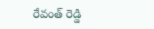రేవంత్ రెడ్డి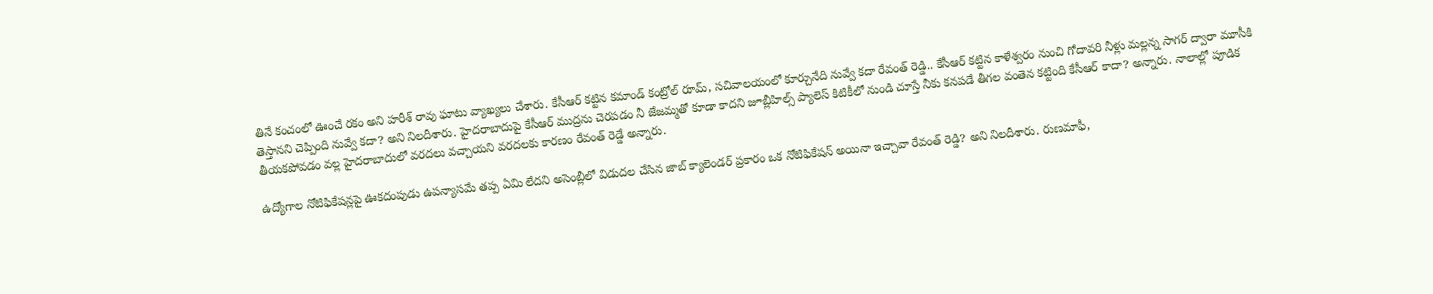తినే కంచంలో ఊంచే రకం అని హరీశ్ రావు ఘాటు వ్యాఖ్యలు చేశారు. కేసీఆర్ కట్టిన కమాండ్ కంట్రోల్ రూమ్, సచివాలయంలో కూర్చునేది నువ్వే కదా రేవంత్ రెడ్డి.. కేసీఆర్ కట్టిన కాళేశ్వరం నుంచి గోదావరి నీళ్లు మల్లన్న సాగర్ ద్వారా మూసీకి తెస్తానని చెప్పింది నువ్వే కదా? అని నిలదీశారు. హైదరాబాదుపై కేసీఆర్ ముద్రను చెరపడం నీ జేజమ్మతో కూడా కాదని జూబ్లీహిల్స్ ప్యాలెస్ కిటికీలో నుండి చూస్తే నీకు కనపడే తీగల వంతెన కట్టింది కేసీఆర్ కాదా? అన్నారు. నాలాల్లో పూడిక తీయకపోవడం వల్ల హైదరాబాదులో వరదలు వచ్చాయని వరదలకు కారణం రేవంత్ రెడ్డే అన్నారు.

ఉద్యోగాల నోటిఫికేషన్లపై ఊకదంపుడు ఉపన్యాసమే తప్ప ఏమి లేదని అసెంబ్లీలో విడుదల చేసిన జాబ్ క్యాలెండర్ ప్రకారం ఒక నోటిఫికేషన్ అయినా ఇచ్చావా రేవంత్ రెడ్డి? అని నిలదీశారు. రుణమాఫీ,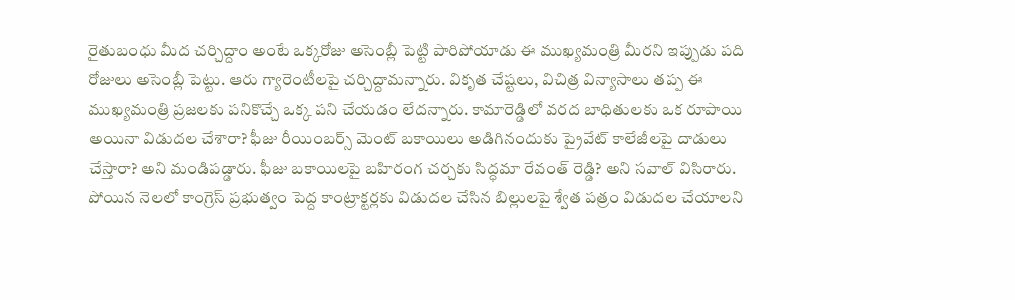రైతుబంధు మీద చర్చిద్దాం అంటే ఒక్కరోజు అసెంబ్లీ పెట్టి పారిపోయాడు ఈ ముఖ్యమంత్రి మీరని ఇప్పుడు పది రోజులు అసెంబ్లీ పెట్టు. ఆరు గ్యారెంటీలపై చర్చిద్దామన్నారు. వికృత చేష్టలు, విచిత్ర విన్యాసాలు తప్ప ఈ ముఖ్యమంత్రి ప్రజలకు పనికొచ్చే ఒక్క పని చేయడం లేదన్నారు. కామారెడ్డిలో వరద బాధితులకు ఒక రూపాయి అయినా విడుదల చేశారా? ఫీజు రీయింబర్స్ మెంట్ బకాయిలు అడిగినందుకు ప్రైవేట్ కాలేజీలపై దాడులు చేస్తారా? అని మండిపడ్డారు. ఫీజు బకాయిలపై బహిరంగ చర్చకు సిద్ధమా రేవంత్ రెడ్డి? అని సవాల్ విసిరారు. పోయిన నెలలో కాంగ్రెస్ ప్రభుత్వం పెద్ద కాంట్రాక్టర్లకు విడుదల చేసిన బిల్లులపై శ్వేత పత్రం విడుదల చేయాలని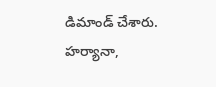డిమాండ్ చేశారు. హర్యానా,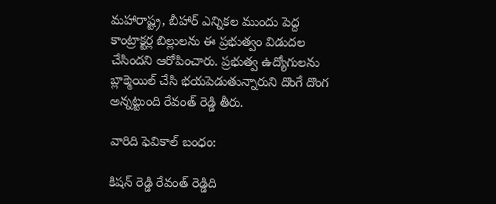మహారాష్ట్ర, బీహార్ ఎన్నికల ముందు పెద్ద కాంట్రాక్టర్ల బిల్లులను ఈ ప్రభుత్వం విడుదల చేసిందని ఆరోపించారు. ప్రభుత్వ ఉద్యోగులను బ్లాక్మెయిల్ చేసి భయపెడుతున్నారుని దొంగే దొంగ అన్నట్టుంది రేవంత్ రెడ్డి తీరు.

వారిది ఫెవికాల్ బంధం:

కిషన్ రెడ్డి రేవంత్ రెడ్డిది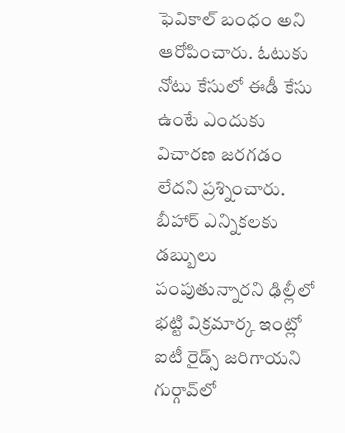ఫెవికాల్ బంధం అని ఆరోపించారు. ఓటుకు నోటు కేసులో ఈడీ కేసు ఉంటే ఎందుకు విచారణ జరగడం లేదని ప్రశ్నించారు. బీహార్ ఎన్నికలకు డబ్బులు పంపుతున్నారని ఢిల్లీలో భట్టి విక్రమార్క ఇంట్లో ఐటీ రైడ్స్ జరిగాయని గుర్గావ్‍లో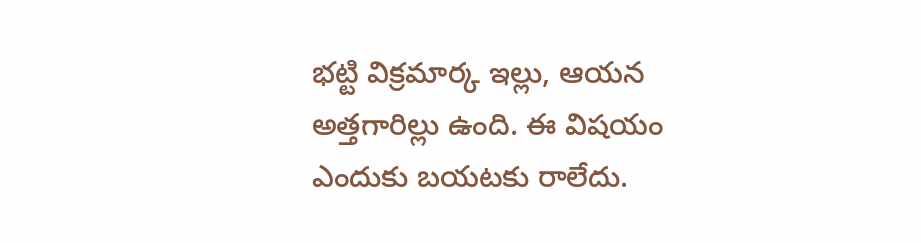భట్టి విక్రమార్క ఇల్లు, ఆయన అత్తగారిల్లు ఉంది. ఈ విషయం ఎందుకు బయటకు రాలేదు.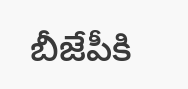బీజేపీకి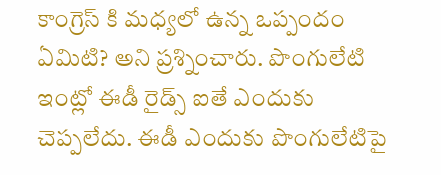కాంగ్రెస్ కి మధ్యలో ఉన్న ఒప్పందం ఏమిటి? అని ప్రశ్నించారు. పొంగులేటి ఇంట్లో ఈడీ రైడ్స్ ఐతే ఎందుకు చెప్పలేదు. ఈడీ ఎందుకు పొంగులేటిపై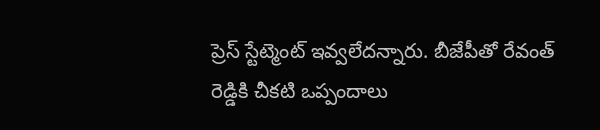ప్రెస్ స్టేట్మెంట్ ఇవ్వలేదన్నారు. బీజేపీతో రేవంత్ రెడ్డికి చీకటి ఒప్పందాలు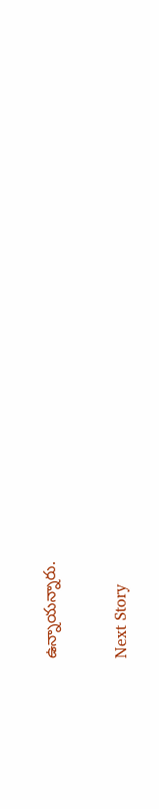ఉన్నాయన్నారు.

Next Story